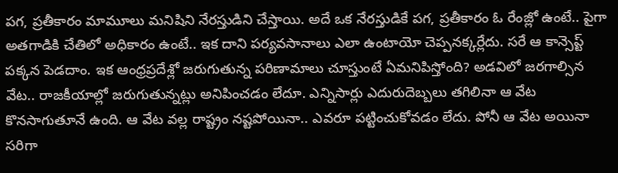పగ, ప్రతీకారం మామూలు మనిషిని నేరస్తుడిని చేస్తాయి. అదే ఒక నేరస్తుడికే పగ, ప్రతీకారం ఓ రేంజ్లో ఉంటే.. పైగా అతగాడికి చేతిలో అధికారం ఉంటే.. ఇక దాని పర్యవసానాలు ఎలా ఉంటాయో చెప్పనక్కర్లేదు. సరే ఆ కాన్సెప్ట్ పక్కన పెడదాం. ఇక ఆంధ్రప్రదేశ్లో జరుగుతున్న పరిణామాలు చూస్తుంటే ఏమనిపిస్తోంది? అడవిలో జరగాల్సిన వేట.. రాజకీయాల్లో జరుగుతున్నట్లు అనిపించడం లేదూ. ఎన్నిసార్లు ఎదురుదెబ్బలు తగిలినా ఆ వేట కొనసాగుతూనే ఉంది. ఆ వేట వల్ల రాష్ట్రం నష్టపోయినా.. ఎవరూ పట్టించుకోవడం లేదు. పోనీ ఆ వేట అయినా సరిగా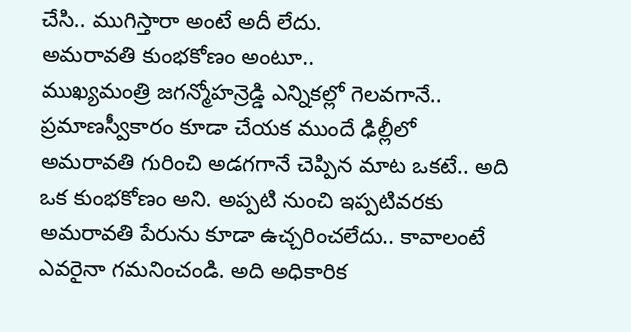చేసి.. ముగిస్తారా అంటే అదీ లేదు.
అమరావతి కుంభకోణం అంటూ..
ముఖ్యమంత్రి జగన్మోహన్రెడ్డి ఎన్నికల్లో గెలవగానే.. ప్రమాణస్వీకారం కూడా చేయక ముందే ఢిల్లీలో అమరావతి గురించి అడగగానే చెప్పిన మాట ఒకటే.. అది ఒక కుంభకోణం అని. అప్పటి నుంచి ఇప్పటివరకు అమరావతి పేరును కూడా ఉచ్చరించలేదు.. కావాలంటే ఎవరైనా గమనించండి. అది అధికారిక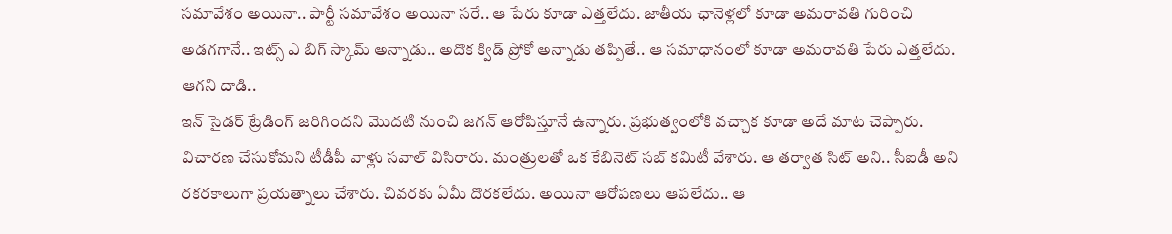సమావేశం అయినా.. పార్టీ సమావేశం అయినా సరే.. ఆ పేరు కూడా ఎత్తలేదు. జాతీయ ఛానెళ్లలో కూడా అమరావతి గురించి అడగగానే.. ఇట్స్ ఎ బిగ్ స్కామ్ అన్నాడు.. అదొక క్విడ్ ప్రోకో అన్నాడు తప్పితే.. ఆ సమాధానంలో కూడా అమరావతి పేరు ఎత్తలేదు.
ఆగని దాడి..
ఇన్ సైడర్ ట్రేడింగ్ జరిగిందని మొదటి నుంచి జగన్ ఆరోపిస్తూనే ఉన్నారు. ప్రభుత్వంలోకి వచ్చాక కూడా అదే మాట చెప్పారు. విచారణ చేసుకోమని టీడీపీ వాళ్లు సవాల్ విసిరారు. మంత్రులతో ఒక కేబినెట్ సబ్ కమిటీ వేశారు. ఆ తర్వాత సిట్ అని.. సీఐడీ అని రకరకాలుగా ప్రయత్నాలు చేశారు. చివరకు ఏమీ దొరకలేదు. అయినా ఆరోపణలు ఆపలేదు.. ఆ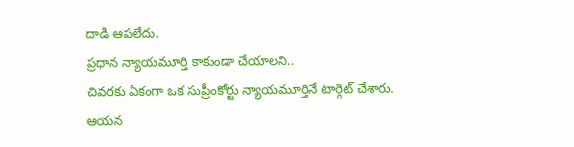దాడి ఆపలేదు.
ప్రధాన న్యాయమూర్తి కాకుండా చేయాలని..
చివరకు ఏకంగా ఒక సుప్రీంకోర్టు న్యాయమూర్తినే టార్గెట్ చేశారు. ఆయన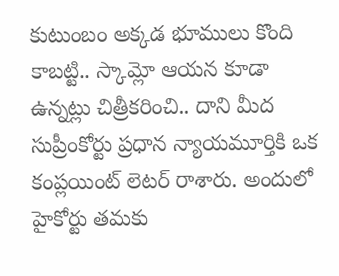కుటుంబం అక్కడ భూములు కొంది కాబట్టి.. స్కామ్లో ఆయన కూడా ఉన్నట్లు చిత్రీకరించి.. దాని మీద సుప్రీంకోర్టు ప్రధాన న్యాయమూర్తికి ఒక కంప్లయింట్ లెటర్ రాశారు. అందులో హైకోర్టు తమకు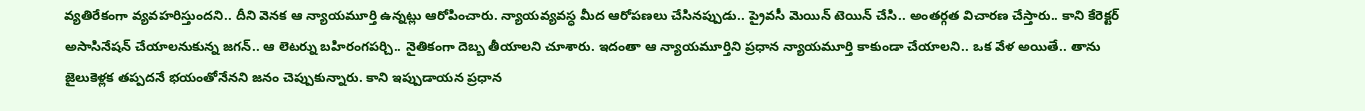వ్యతిరేకంగా వ్యవహరిస్తుందని.. దీని వెనక ఆ న్యాయమూర్తి ఉన్నట్లు ఆరోపించారు. న్యాయవ్యవస్ధ మీద ఆరోపణలు చేసినప్పుడు.. ప్రైవసీ మెయిన్ టెయిన్ చేసి.. అంతర్గత విచారణ చేస్తారు.. కాని కేరెక్టర్ అసాసినేషన్ చేయాలనుకున్న జగన్.. ఆ లెటర్ను బహిరంగపర్చి.. నైతికంగా దెబ్బ తీయాలని చూశారు. ఇదంతా ఆ న్యాయమూర్తిని ప్రధాన న్యాయమూర్తి కాకుండా చేయాలని.. ఒక వేళ అయితే.. తాను జైలుకెళ్లక తప్పదనే భయంతోనేనని జనం చెప్పుకున్నారు. కాని ఇప్పుడాయన ప్రధాన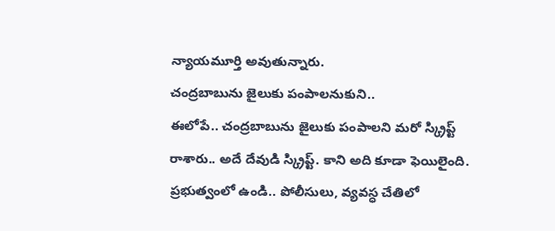న్యాయమూర్తి అవుతున్నారు.
చంద్రబాబును జైలుకు పంపాలనుకుని..
ఈలోపే.. చంద్రబాబును జైలుకు పంపాలని మరో స్క్రిప్ట్ రాశారు.. అదే దేవుడి స్క్రిప్ట్. కాని అది కూడా ఫెయిలైంది. ప్రభుత్వంలో ఉండి.. పోలీసులు, వ్యవస్ధ చేతిలో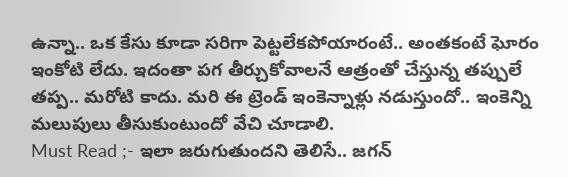ఉన్నా.. ఒక కేసు కూడా సరిగా పెట్టలేకపోయారంటే.. అంతకంటే ఘోరం ఇంకోటి లేదు. ఇదంతా పగ తీర్చుకోవాలనే ఆత్రంతో చేస్తున్న తప్పులే తప్ప.. మరోటి కాదు. మరి ఈ ట్రెండ్ ఇంకెన్నాళ్లు నడుస్తుందో.. ఇంకెన్ని మలుపులు తీసుకుంటుందో వేచి చూడాలి.
Must Read ;- ఇలా జరుగుతుందని తెలిసే.. జగన్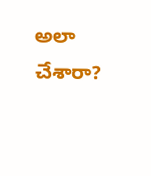అలా చేశారా?